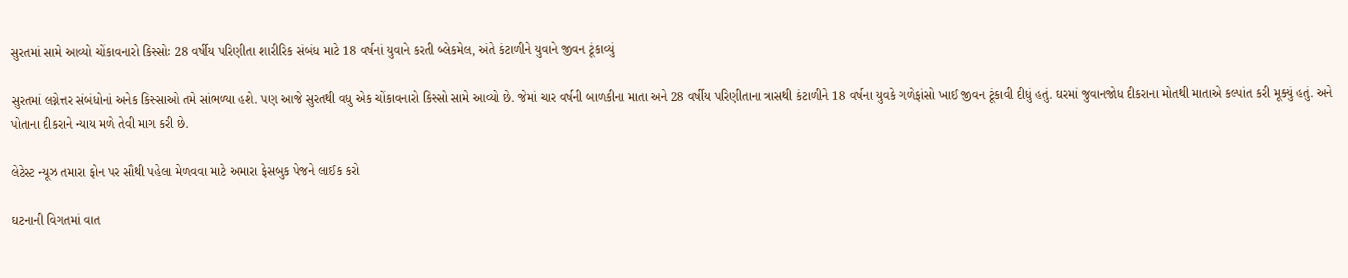સુરતમાં સામે આવ્યો ચોંકાવનારો કિસ્સોઃ 28 વર્ષીય પરિણીતા શારીરિક સંબંધ માટે 18 વર્ષનાં યુવાને કરતી બ્લેકમેલ, અંતે કંટાળીને યુવાને જીવન ટૂંકાવ્યું

સુરતમાં લગ્નેત્તર સંબંધોનાં અનેક કિસ્સાઓ તમે સાંભળ્યા હશે. પણ આજે સુરતથી વધુ એક ચોંકાવનારો કિસ્સો સામે આવ્યો છે. જેમાં ચાર વર્ષની બાળકીના માતા અને 28 વર્ષીય પરિણીતાના ત્રાસથી કંટાળીને 18 વર્ષના યુવકે ગળેફાંસો ખાઈ જીવન ટૂંકાવી દીધું હતું. ઘરમાં જુવાનજોધ દીકરાના મોતથી માતાએ કલ્પાંત કરી મૂક્યું હતું. અને પોતાના દીકરાને ન્યાય મળે તેવી માગ કરી છે.

લેટેસ્ટ ન્યૂઝ તમારા ફોન પર સૌથી પહેલા મેળવવા માટે અમારા ફેસબુક પેજને લાઈક કરો

ઘટનાની વિગતમાં વાત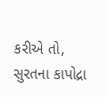કરીએ તો, સુરતના કાપોદ્રા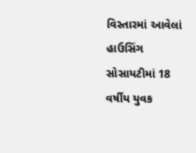વિસ્તારમાં આવેલાં હાઉસિંગ સોસાયટીમાં 18 વર્ષીય યુવક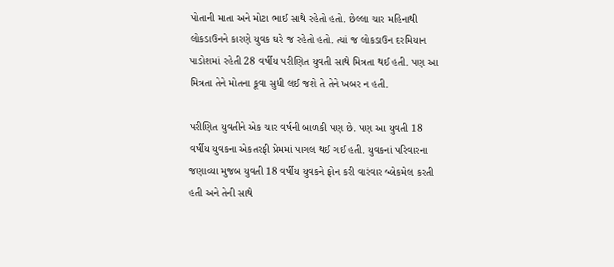પોતાની માતા અને મોટા ભાઈ સાથે રહેતો હતો. છેલ્લા ચાર મહિનાથી લોકડાઉનને કારણે યુવક ઘરે જ રહેતો હતો. ત્યાં જ લોકડાઉન દરમિયાન પાડોશમાં રહેતી 28 વર્ષીય પરીણિત યુવતી સાથે મિત્રતા થઈ હતી. પણ આ મિત્રતા તેને મોતના કૂવા સુધી લઈ જશે તે તેને ખબર ન હતી.

પરીણિત યુવતીને એક ચાર વર્ષની બાળકી પણ છે. પણ આ યુવતી 18 વર્ષીય યુવકના એકતરફી પ્રેમમાં પાગલ થઈ ગઈ હતી. યુવકનાં પરિવારના જણાવ્યા મુજબ યુવતી 18 વર્ષીય યુવકને ફોન કરી વારંવાર બ્લેકમેલ કરતી હતી અને તેની સાથે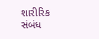શારીરિક સંબંધ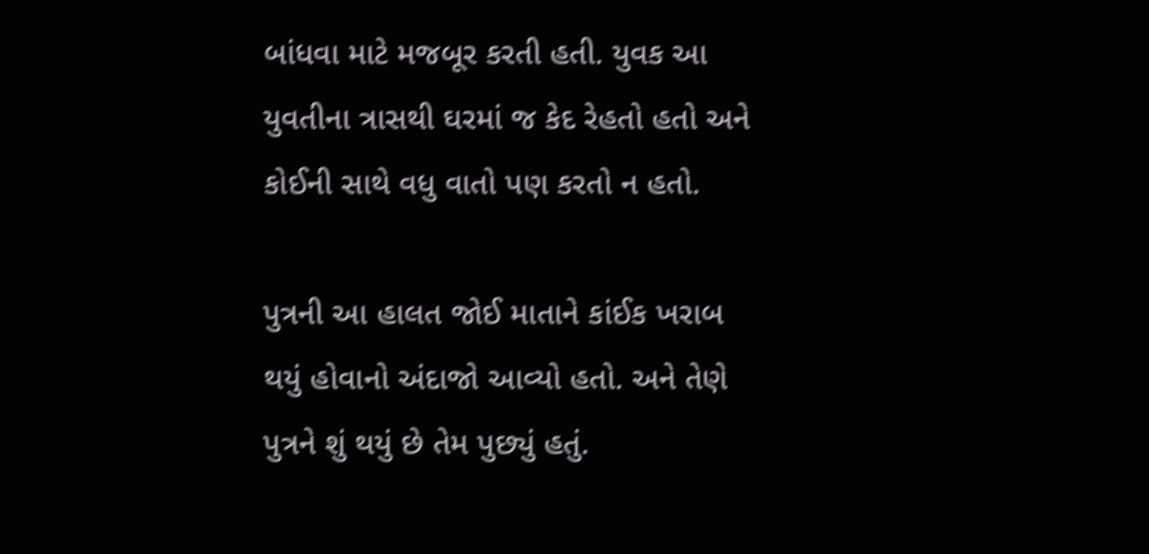બાંધવા માટે મજબૂર કરતી હતી. યુવક આ યુવતીના ત્રાસથી ઘરમાં જ કેદ રેહતો હતો અને કોઈની સાથે વધુ વાતો પણ કરતો ન હતો.

પુત્રની આ હાલત જોઈ માતાને કાંઈક ખરાબ થયું હોવાનો અંદાજો આવ્યો હતો. અને તેણે પુત્રને શું થયું છે તેમ પુછ્યું હતું.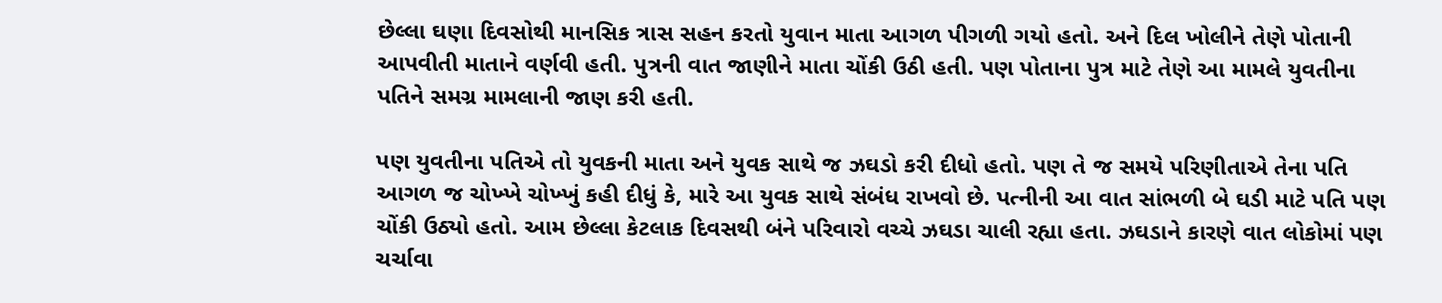છેલ્લા ઘણા દિવસોથી માનસિક ત્રાસ સહન કરતો યુવાન માતા આગળ પીગળી ગયો હતો. અને દિલ ખોલીને તેણે પોતાની આપવીતી માતાને વર્ણવી હતી. પુત્રની વાત જાણીને માતા ચોંકી ઉઠી હતી. પણ પોતાના પુત્ર માટે તેણે આ મામલે યુવતીના પતિને સમગ્ર મામલાની જાણ કરી હતી.

પણ યુવતીના પતિએ તો યુવકની માતા અને યુવક સાથે જ ઝઘડો કરી દીધો હતો. પણ તે જ સમયે પરિણીતાએ તેના પતિ આગળ જ ચોખ્ખે ચોખ્ખું કહી દીધું કે, મારે આ યુવક સાથે સંબંધ રાખવો છે. પત્નીની આ વાત સાંભળી બે ઘડી માટે પતિ પણ ચોંકી ઉઠ્યો હતો. આમ છેલ્લા કેટલાક દિવસથી બંને પરિવારો વચ્ચે ઝઘડા ચાલી રહ્યા હતા. ઝઘડાને કારણે વાત લોકોમાં પણ ચર્ચાવા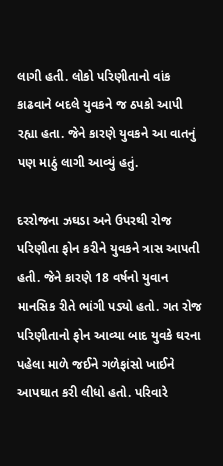લાગી હતી. લોકો પરિણીતાનો વાંક કાઢવાને બદલે યુવકને જ ઠપકો આપી રહ્યા હતા. જેને કારણે યુવકને આ વાતનું પણ માઠું લાગી આવ્યું હતું.

દરરોજના ઝઘડા અને ઉપરથી રોજ પરિણીતા ફોન કરીને યુવકને ત્રાસ આપતી હતી. જેને કારણે 18 વર્ષનો યુવાન માનસિક રીતે ભાંગી પડ્યો હતો. ગત રોજ પરિણીતાનો ફોન આવ્યા બાદ યુવકે ઘરના પહેલા માળે જઈને ગળેફાંસો ખાઈને આપઘાત કરી લીધો હતો. પરિવારે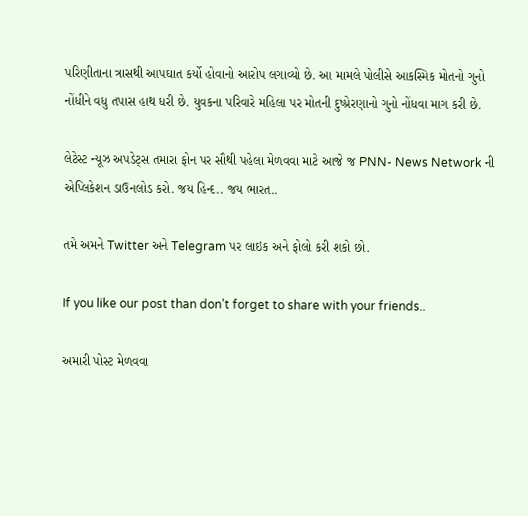પરિણીતાના ત્રાસથી આપઘાત કર્યો હોવાનો આરોપ લગાવ્યો છે. આ મામલે પોલીસે આકસ્મિક મોતનો ગુનો નોંધીને વધુ તપાસ હાથ ધરી છે. યુવકના પરિવારે મહિલા પર મોતની દુષ્પ્રેરણાનો ગુનો નોંધવા માગ કરી છે.

લેટેસ્ટ ન્યૂઝ અપડેટ્સ તમારા ફોન પર સૌથી પહેલા મેળવવા માટે આજે જ PNN- News Network ની એપ્લિકેશન ડાઉનલોડ કરો. જય હિન્દ.. જય ભારત..

તમે અમને Twitter અને Telegram પર લાઇક અને ફોલો કરી શકો છો.

If you like our post than don’t forget to share with your friends..

અમારી પોસ્ટ મેળવવા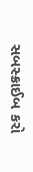સબસ્ક્રાઈબ કરો